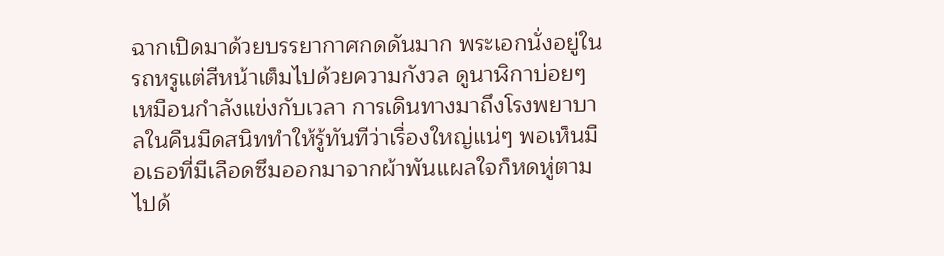ฉากเปิดมาด้วยบรรยากาศกดดันมาก พระเอกนั่งอยู่ในรถหรูแต่สีหน้าเต็มไปด้วยความกังวล ดูนาฬิกาบ่อยๆ เหมือนกำลังแข่งกับเวลา การเดินทางมาถึงโรงพยาบาลในคืนมืดสนิททำให้รู้ทันทีว่าเรื่องใหญ่แน่ๆ พอเห็นมือเธอที่มีเลือดซึมออกมาจากผ้าพันแผลใจก็หดหู่ตามไปด้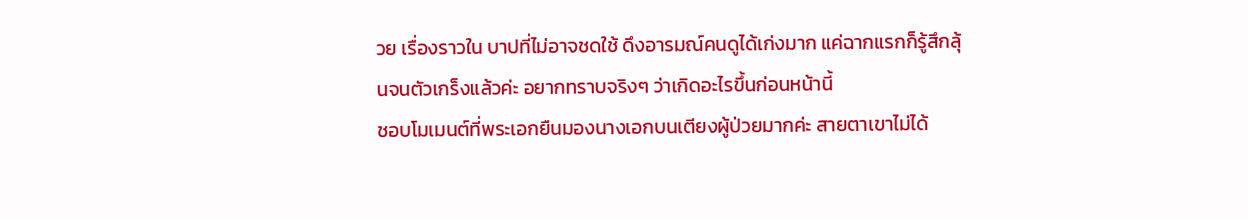วย เรื่องราวใน บาปที่ไม่อาจชดใช้ ดึงอารมณ์คนดูได้เก่งมาก แค่ฉากแรกก็รู้สึกลุ้นจนตัวเกร็งแล้วค่ะ อยากทราบจริงๆ ว่าเกิดอะไรขึ้นก่อนหน้านี้
ชอบโมเมนต์ที่พระเอกยืนมองนางเอกบนเตียงผู้ป่วยมากค่ะ สายตาเขาไม่ได้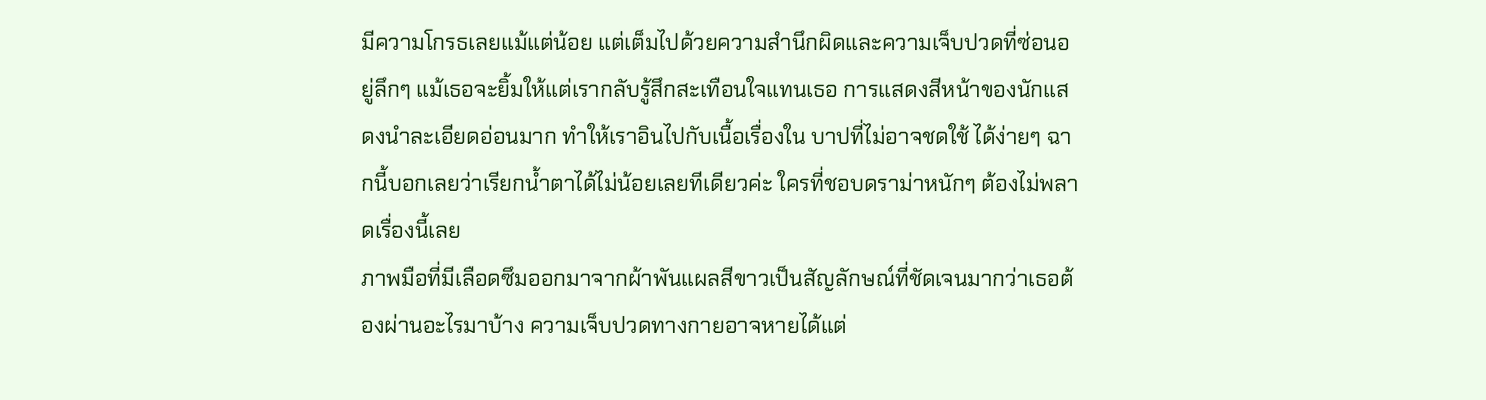มีความโกรธเลยแม้แต่น้อย แต่เต็มไปด้วยความสำนึกผิดและความเจ็บปวดที่ซ่อนอยู่ลึกๆ แม้เธอจะยิ้มให้แต่เรากลับรู้สึกสะเทือนใจแทนเธอ การแสดงสีหน้าของนักแสดงนำละเอียดอ่อนมาก ทำให้เราอินไปกับเนื้อเรื่องใน บาปที่ไม่อาจชดใช้ ได้ง่ายๆ ฉากนี้บอกเลยว่าเรียกน้ำตาได้ไม่น้อยเลยทีเดียวค่ะ ใครที่ชอบดราม่าหนักๆ ต้องไม่พลาดเรื่องนี้เลย
ภาพมือที่มีเลือดซึมออกมาจากผ้าพันแผลสีขาวเป็นสัญลักษณ์ที่ชัดเจนมากว่าเธอต้องผ่านอะไรมาบ้าง ความเจ็บปวดทางกายอาจหายได้แต่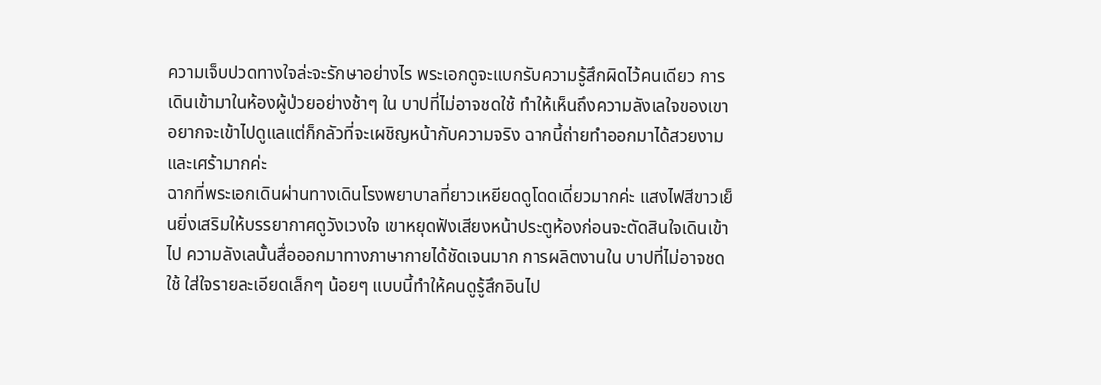ความเจ็บปวดทางใจล่ะจะรักษาอย่างไร พระเอกดูจะแบกรับความรู้สึกผิดไว้คนเดียว การเดินเข้ามาในห้องผู้ป่วยอย่างช้าๆ ใน บาปที่ไม่อาจชดใช้ ทำให้เห็นถึงความลังเลใจของเขา อยากจะเข้าไปดูแลแต่ก็กลัวที่จะเผชิญหน้ากับความจริง ฉากนี้ถ่ายทำออกมาได้สวยงามและเศร้ามากค่ะ
ฉากที่พระเอกเดินผ่านทางเดินโรงพยาบาลที่ยาวเหยียดดูโดดเดี่ยวมากค่ะ แสงไฟสีขาวเย็นยิ่งเสริมให้บรรยากาศดูวังเวงใจ เขาหยุดฟังเสียงหน้าประตูห้องก่อนจะตัดสินใจเดินเข้าไป ความลังเลนั้นสื่อออกมาทางภาษากายได้ชัดเจนมาก การผลิตงานใน บาปที่ไม่อาจชดใช้ ใส่ใจรายละเอียดเล็กๆ น้อยๆ แบบนี้ทำให้คนดูรู้สึกอินไป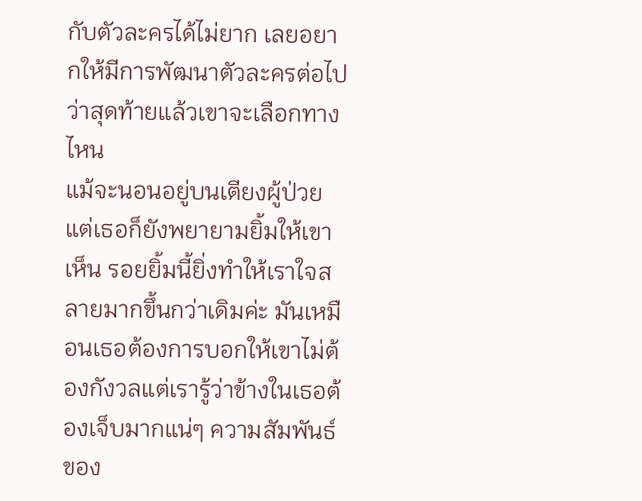กับตัวละครได้ไม่ยาก เลยอยากให้มีการพัฒนาตัวละครต่อไปว่าสุดท้ายแล้วเขาจะเลือกทางไหน
แม้จะนอนอยู่บนเตียงผู้ป่วยแต่เธอก็ยังพยายามยิ้มให้เขาเห็น รอยยิ้มนี้ยิ่งทำให้เราใจสลายมากขึ้นกว่าเดิมค่ะ มันเหมือนเธอต้องการบอกให้เขาไม่ต้องกังวลแต่เรารู้ว่าข้างในเธอต้องเจ็บมากแน่ๆ ความสัมพันธ์ของ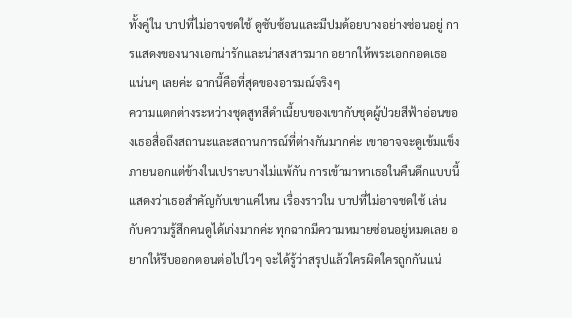ทั้งคู่ใน บาปที่ไม่อาจชดใช้ ดูซับซ้อนและมีปมด้อยบางอย่างซ่อนอยู่ การแสดงของนางเอกน่ารักและน่าสงสารมาก อยากให้พระเอกกอดเธอแน่นๆ เลยค่ะ ฉากนี้คือที่สุดของอารมณ์จริงๆ
ความแตกต่างระหว่างชุดสูทสีดำเนี้ยบของเขากับชุดผู้ป่วยสีฟ้าอ่อนของเธอสื่อถึงสถานะและสถานการณ์ที่ต่างกันมากค่ะ เขาอาจจะดูเข้มแข็งภายนอกแต่ข้างในเปราะบางไม่แพ้กัน การเข้ามาหาเธอในคืนดึกแบบนี้แสดงว่าเธอสำคัญกับเขาแค่ไหน เรื่องราวใน บาปที่ไม่อาจชดใช้ เล่นกับความรู้สึกคนดูได้เก่งมากค่ะ ทุกฉากมีความหมายซ่อนอยู่หมดเลย อยากให้รีบออกตอนต่อไปไวๆ จะได้รู้ว่าสรุปแล้วใครผิดใครถูกกันแน่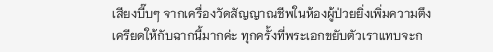เสียงบี๊บๆ จากเครื่องวัดสัญญาณชีพในห้องผู้ป่วยยิ่งเพิ่มความตึงเครียดให้กับฉากนี้มากค่ะ ทุกครั้งที่พระเอกขยับตัวเราแทบจะก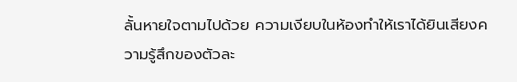ลั้นหายใจตามไปด้วย ความเงียบในห้องทำให้เราได้ยินเสียงความรู้สึกของตัวละ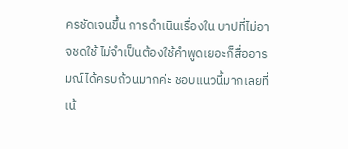ครชัดเจนขึ้น การดำเนินเรื่องใน บาปที่ไม่อาจชดใช้ ไม่จำเป็นต้องใช้คำพูดเยอะก็สื่ออารมณ์ได้ครบถ้วนมากค่ะ ชอบแนวนี้มากเลยที่เน้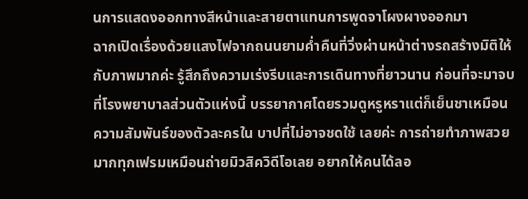นการแสดงออกทางสีหน้าและสายตาแทนการพูดจาโผงผางออกมา
ฉากเปิดเรื่องด้วยแสงไฟจากถนนยามค่ำคืนที่วิ่งผ่านหน้าต่างรถสร้างมิติให้กับภาพมากค่ะ รู้สึกถึงความเร่งรีบและการเดินทางที่ยาวนาน ก่อนที่จะมาจบที่โรงพยาบาลส่วนตัวแห่งนี้ บรรยากาศโดยรวมดูหรูหราแต่ก็เย็นชาเหมือนความสัมพันธ์ของตัวละครใน บาปที่ไม่อาจชดใช้ เลยค่ะ การถ่ายทำภาพสวยมากทุกเฟรมเหมือนถ่ายมิวสิควิดีโอเลย อยากให้คนได้ลอ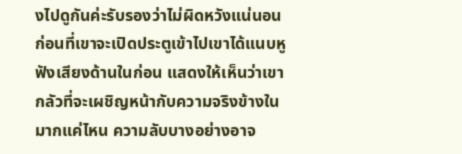งไปดูกันค่ะรับรองว่าไม่ผิดหวังแน่นอน
ก่อนที่เขาจะเปิดประตูเข้าไปเขาได้แนบหูฟังเสียงด้านในก่อน แสดงให้เห็นว่าเขากลัวที่จะเผชิญหน้ากับความจริงข้างในมากแค่ไหน ความลับบางอย่างอาจ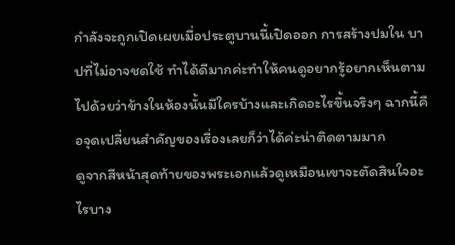กำลังจะถูกเปิดเผยเมื่อประตูบานนี้เปิดออก การสร้างปมใน บาปที่ไม่อาจชดใช้ ทำได้ดีมากค่ะทำให้คนดูอยากรู้อยากเห็นตามไปด้วยว่าข้างในห้องนั้นมีใครบ้างและเกิดอะไรขึ้นจริงๆ ฉากนี้คือจุดเปลี่ยนสำคัญของเรื่องเลยก็ว่าได้ค่ะน่าติดตามมาก
ดูจากสีหน้าสุดท้ายของพระเอกแล้วดูเหมือนเขาจะตัดสินใจอะไรบาง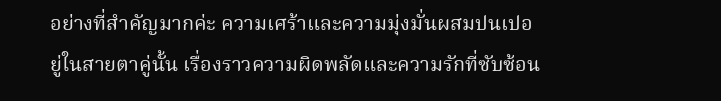อย่างที่สำคัญมากค่ะ ความเศร้าและความมุ่งมั่นผสมปนเปอยู่ในสายตาคู่นั้น เรื่องราวความผิดพลัดและความรักที่ซับซ้อน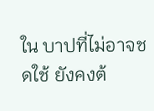ใน บาปที่ไม่อาจชดใช้ ยังคงต้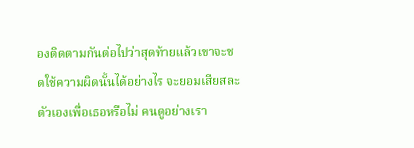องติดตามกันต่อไปว่าสุดท้ายแล้วเขาจะชดใช้ความผิดนั้นได้อย่างไร จะยอมเสียสละตัวเองเพื่อเธอหรือไม่ คนดูอย่างเรา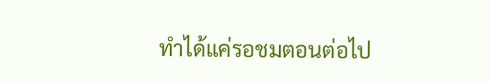ทำได้แค่รอชมตอนต่อไป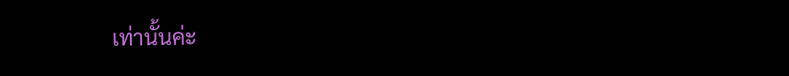เท่านั้นค่ะ